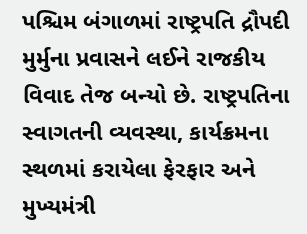પશ્ચિમ બંગાળમાં રાષ્ટ્રપતિ દ્રૌપદી મુર્મુના પ્રવાસને લઈને રાજકીય વિવાદ તેજ બન્યો છે. રાષ્ટ્રપતિના સ્વાગતની વ્યવસ્થા, કાર્યક્રમના સ્થળમાં કરાયેલા ફેરફાર અને મુખ્યમંત્રી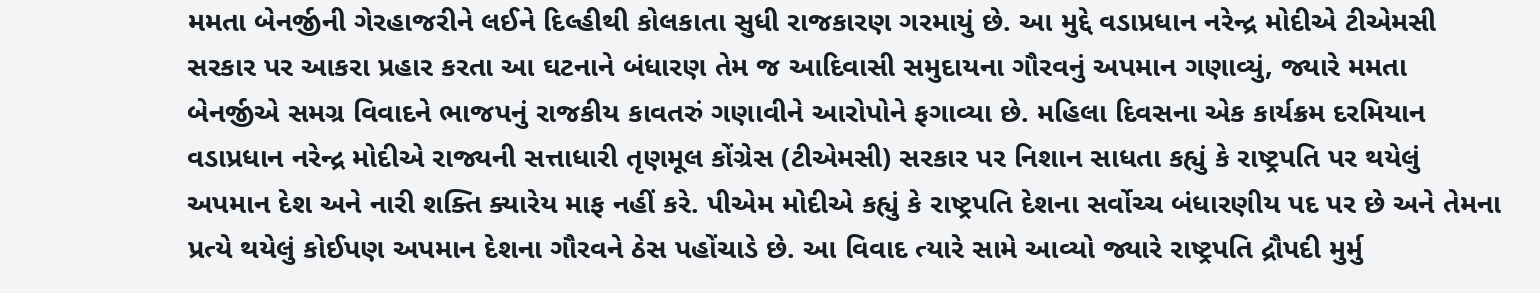મમતા બેનર્જીની ગેરહાજરીને લઈને દિલ્હીથી કોલકાતા સુધી રાજકારણ ગરમાયું છે. આ મુદ્દે વડાપ્રધાન નરેન્દ્ર મોદીએ ટીએમસી સરકાર પર આકરા પ્રહાર કરતા આ ઘટનાને બંધારણ તેમ જ આદિવાસી સમુદાયના ગૌરવનું અપમાન ગણાવ્યું, જ્યારે મમતા બેનર્જીએ સમગ્ર વિવાદને ભાજપનું રાજકીય કાવતરું ગણાવીને આરોપોને ફગાવ્યા છે. મહિલા દિવસના એક કાર્યક્રમ દરમિયાન વડાપ્રધાન નરેન્દ્ર મોદીએ રાજ્યની સત્તાધારી તૃણમૂલ કોંગ્રેસ (ટીએમસી) સરકાર પર નિશાન સાધતા કહ્યું કે રાષ્ટ્રપતિ પર થયેલું અપમાન દેશ અને નારી શક્તિ ક્યારેય માફ નહીં કરે. પીએમ મોદીએ કહ્યું કે રાષ્ટ્રપતિ દેશના સર્વોચ્ચ બંધારણીય પદ પર છે અને તેમના પ્રત્યે થયેલું કોઈપણ અપમાન દેશના ગૌરવને ઠેસ પહોંચાડે છે. આ વિવાદ ત્યારે સામે આવ્યો જ્યારે રાષ્ટ્રપતિ દ્રૌપદી મુર્મુ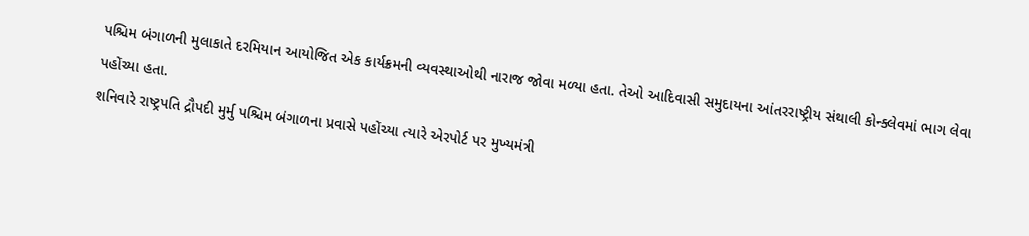પશ્ચિમ બંગાળની મુલાકાતે દરમિયાન આયોજિત એક કાર્યક્રમની વ્યવસ્થાઓથી નારાજ જોવા મળ્યા હતા. તેઓ આદિવાસી સમુદાયના આંતરરાષ્ટ્રીય સંથાલી કોન્ક્લેવમાં ભાગ લેવા પહોંચ્યા હતા.
શનિવારે રાષ્ટ્રપતિ દ્રૌપદી મુર્મુ પશ્ચિમ બંગાળના પ્રવાસે પહોંચ્યા ત્યારે એરપોર્ટ પર મુખ્યમંત્રી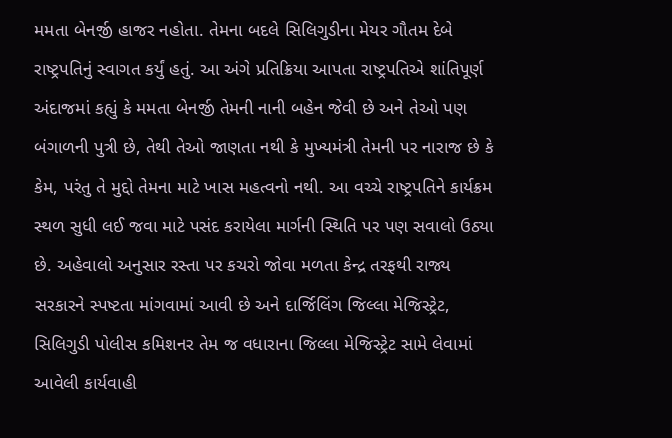મમતા બેનર્જી હાજર નહોતા. તેમના બદલે સિલિગુડીના મેયર ગૌતમ દેબે રાષ્ટ્રપતિનું સ્વાગત કર્યું હતું. આ અંગે પ્રતિક્રિયા આપતા રાષ્ટ્રપતિએ શાંતિપૂર્ણ અંદાજમાં કહ્યું કે મમતા બેનર્જી તેમની નાની બહેન જેવી છે અને તેઓ પણ બંગાળની પુત્રી છે, તેથી તેઓ જાણતા નથી કે મુખ્યમંત્રી તેમની પર નારાજ છે કે કેમ, પરંતુ તે મુદ્દો તેમના માટે ખાસ મહત્વનો નથી. આ વચ્ચે રાષ્ટ્રપતિને કાર્યક્રમ સ્થળ સુધી લઈ જવા માટે પસંદ કરાયેલા માર્ગની સ્થિતિ પર પણ સવાલો ઉઠ્યા છે. અહેવાલો અનુસાર રસ્તા પર કચરો જોવા મળતા કેન્દ્ર તરફથી રાજ્ય સરકારને સ્પષ્ટતા માંગવામાં આવી છે અને દાર્જિલિંગ જિલ્લા મેજિસ્ટ્રેટ, સિલિગુડી પોલીસ કમિશનર તેમ જ વધારાના જિલ્લા મેજિસ્ટ્રેટ સામે લેવામાં આવેલી કાર્યવાહી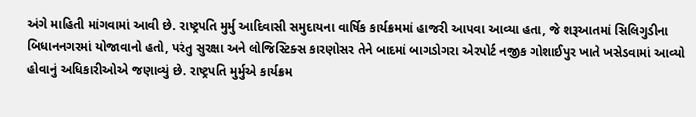અંગે માહિતી માંગવામાં આવી છે. રાષ્ટ્રપતિ મુર્મુ આદિવાસી સમુદાયના વાર્ષિક કાર્યક્રમમાં હાજરી આપવા આવ્યા હતા, જે શરૂઆતમાં સિલિગુડીના બિધાનનગરમાં યોજાવાનો હતો, પરંતુ સુરક્ષા અને લોજિસ્ટિક્સ કારણોસર તેને બાદમાં બાગડોગરા એરપોર્ટ નજીક ગોશાઈપુર ખાતે ખસેડવામાં આવ્યો હોવાનું અધિકારીઓએ જણાવ્યું છે. રાષ્ટ્રપતિ મુર્મુએ કાર્યક્રમ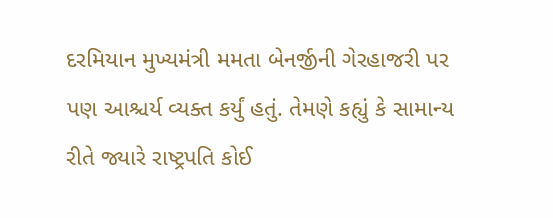દરમિયાન મુખ્યમંત્રી મમતા બેનર્જીની ગેરહાજરી પર પણ આશ્ચર્ય વ્યક્ત કર્યું હતું. તેમણે કહ્યું કે સામાન્ય રીતે જ્યારે રાષ્ટ્રપતિ કોઈ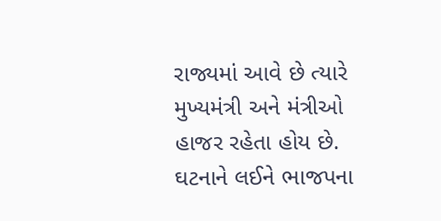રાજ્યમાં આવે છે ત્યારે મુખ્યમંત્રી અને મંત્રીઓ હાજર રહેતા હોય છે. ઘટનાને લઈને ભાજપના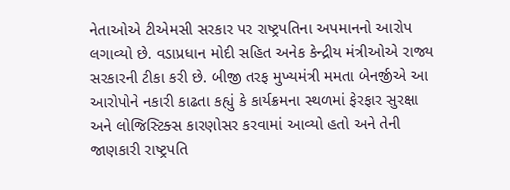નેતાઓએ ટીએમસી સરકાર પર રાષ્ટ્રપતિના અપમાનનો આરોપ લગાવ્યો છે. વડાપ્રધાન મોદી સહિત અનેક કેન્દ્રીય મંત્રીઓએ રાજ્ય સરકારની ટીકા કરી છે. બીજી તરફ મુખ્યમંત્રી મમતા બેનર્જીએ આ આરોપોને નકારી કાઢતા કહ્યું કે કાર્યક્રમના સ્થળમાં ફેરફાર સુરક્ષા અને લોજિસ્ટિક્સ કારણોસર કરવામાં આવ્યો હતો અને તેની જાણકારી રાષ્ટ્રપતિ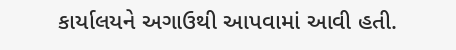કાર્યાલયને અગાઉથી આપવામાં આવી હતી.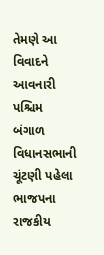તેમણે આ વિવાદને આવનારી પશ્ચિમ બંગાળ વિધાનસભાની ચૂંટણી પહેલા ભાજપના રાજકીય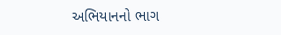અભિયાનનો ભાગ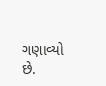ગણાવ્યો છે.